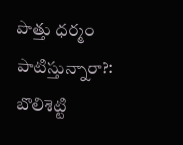పొత్తు ధర్మం పాటిస్తున్నారా?: బొలిశెట్టి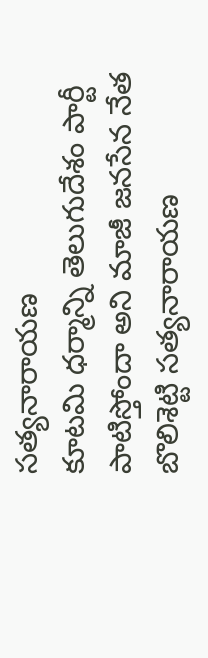సత్యనారాయణ
కూటమి ధర్మాన్ని తెలుగుదేశం పార్టీ పాటిస్తోందా అని మాజీ జనసేన నేత బొలిశెట్టి సత్యనారాయణ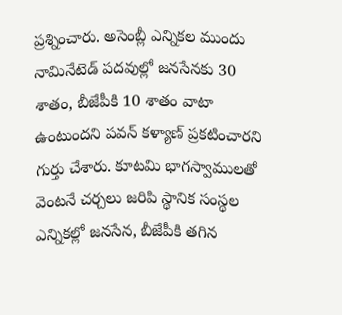ప్రశ్నించారు. అసెంబ్లీ ఎన్నికల ముందు నామినేటెడ్ పదవుల్లో జనసేనకు 30 శాతం, బీజేపీకి 10 శాతం వాటా ఉంటుందని పవన్ కళ్యాణ్ ప్రకటించారని గుర్తు చేశారు. కూటమి భాగస్వాములతో వెంటనే చర్చలు జరిపి స్థానిక సంస్థల ఎన్నికల్లో జనసేన, బీజేపీకి తగిన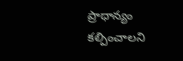ప్రాధాన్యం కల్పించాలని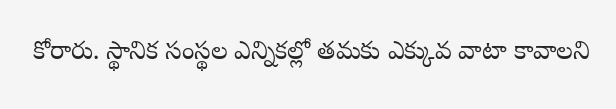కోరారు. స్థానిక సంస్థల ఎన్నికల్లో తమకు ఎక్కువ వాటా కావాలని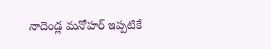నాదెండ్ల మనోహర్ ఇప్పటికే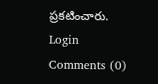ప్రకటించారు.
Login
Comments (0)